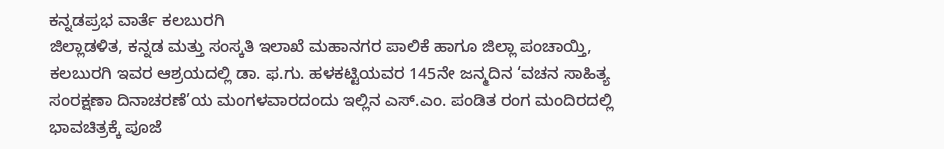ಕನ್ನಡಪ್ರಭ ವಾರ್ತೆ ಕಲಬುರಗಿ
ಜಿಲ್ಲಾಡಳಿತ, ಕನ್ನಡ ಮತ್ತು ಸಂಸ್ಕತಿ ಇಲಾಖೆ ಮಹಾನಗರ ಪಾಲಿಕೆ ಹಾಗೂ ಜಿಲ್ಲಾ ಪಂಚಾಯ್ತಿ, ಕಲಬುರಗಿ ಇವರ ಆಶ್ರಯದಲ್ಲಿ ಡಾ. ಫ.ಗು. ಹಳಕಟ್ಟಿಯವರ 145ನೇ ಜನ್ಮದಿನ ‘ವಚನ ಸಾಹಿತ್ಯ ಸಂರಕ್ಷಣಾ ದಿನಾಚರಣೆ’ಯ ಮಂಗಳವಾರದಂದು ಇಲ್ಲಿನ ಎಸ್.ಎಂ. ಪಂಡಿತ ರಂಗ ಮಂದಿರದಲ್ಲಿ ಭಾವಚಿತ್ರಕ್ಕೆ ಪೂಜೆ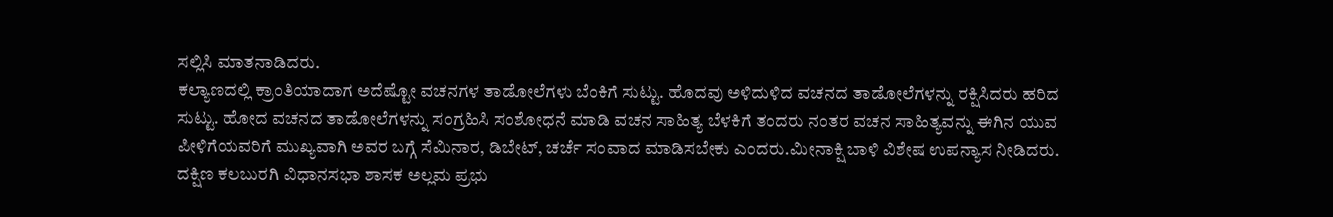ಸಲ್ಲಿಸಿ ಮಾತನಾಡಿದರು.
ಕಲ್ಯಾಣದಲ್ಲಿ ಕ್ರಾಂತಿಯಾದಾಗ ಅದೆಷ್ಟೋ ವಚನಗಳ ತಾಡೋಲೆಗಳು ಬೆಂಕಿಗೆ ಸುಟ್ಟು. ಹೊದವು ಅಳಿದುಳಿದ ವಚನದ ತಾಡೋಲೆಗಳನ್ನು ರಕ್ಷಿಸಿದರು ಹರಿದ ಸುಟ್ಟು. ಹೋದ ವಚನದ ತಾಡೋಲೆಗಳನ್ನು ಸಂಗ್ರಹಿಸಿ ಸಂಶೋಧನೆ ಮಾಡಿ ವಚನ ಸಾಹಿತ್ಯ ಬೆಳಕಿಗೆ ತಂದರು ನಂತರ ವಚನ ಸಾಹಿತ್ಯವನ್ನು ಈಗಿನ ಯುವ ಪೀಳಿಗೆಯವರಿಗೆ ಮುಖ್ಯವಾಗಿ ಅವರ ಬಗ್ಗೆ ಸೆಮಿನಾರ, ಡಿಬೇಟ್, ಚರ್ಚೆ ಸಂವಾದ ಮಾಡಿಸಬೇಕು ಎಂದರು.ಮೀನಾಕ್ಷಿ ಬಾಳಿ ವಿಶೇಷ ಉಪನ್ಯಾಸ ನೀಡಿದರು. ದಕ್ಷಿಣ ಕಲಬುರಗಿ ವಿಧಾನಸಭಾ ಶಾಸಕ ಅಲ್ಲಮ ಪ್ರಭು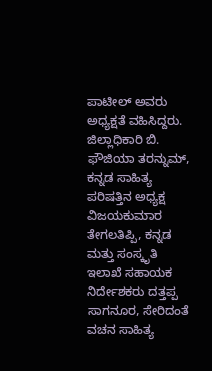ಪಾಟೀಲ್ ಅವರು ಅಧ್ಯಕ್ಷತೆ ವಹಿಸಿದ್ದರು. ಜಿಲ್ಲಾಧಿಕಾರಿ ಬಿ. ಫೌಜಿಯಾ ತರನ್ನುಮ್, ಕನ್ನಡ ಸಾಹಿತ್ಯ ಪರಿಷತ್ತಿನ ಅಧ್ಯಕ್ಷ ವಿಜಯಕುಮಾರ ತೇಗಲತಿಪ್ಪಿ, ಕನ್ನಡ ಮತ್ತು ಸಂಸ್ಕೃತಿ ಇಲಾಖೆ ಸಹಾಯಕ ನಿರ್ದೇಶಕರು ದತ್ತಪ್ಪ ಸಾಗನೂರ, ಸೇರಿದಂತೆ ವಚನ ಸಾಹಿತ್ಯ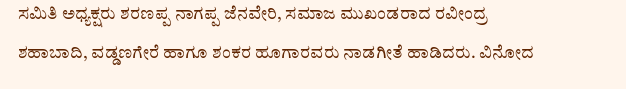ಸಮಿತಿ ಅಧ್ಯಕ್ಷರು ಶರಣಪ್ಪ ನಾಗಪ್ಪ ಜೆನವೇರಿ, ಸಮಾಜ ಮುಖಂಡರಾದ ರವೀಂದ್ರ ಶಹಾಬಾದಿ, ವಡ್ಡಣಗೇರೆ ಹಾಗೂ ಶಂಕರ ಹೂಗಾರವರು ನಾಡಗೀತೆ ಹಾಡಿದರು. ವಿನೋದ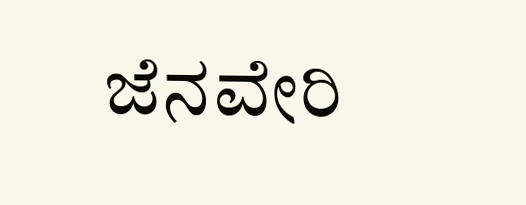ಜೆನವೇರಿ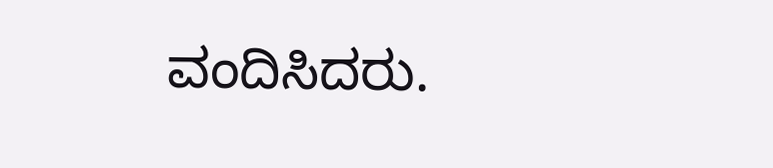ವಂದಿಸಿದರು.